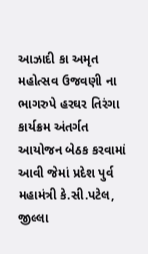આઝાદી કા અમૃત મહોત્સવ ઉજવણી ના ભાગરુપે હરઘર તિરંગા કાર્યક્રમ અંતર્ગત આયોજન બેઠક કરવામાં આવી જેમાં પ્રદેશ પુર્વ મહામંત્રી કે.સી.પટેલ, જીલ્લા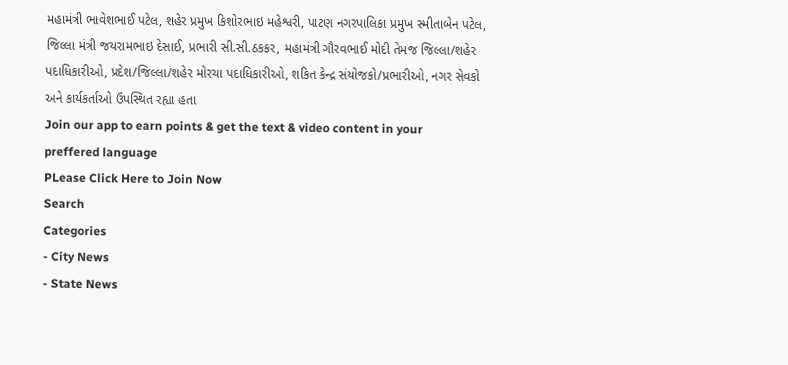મહામંત્રી ભાવેશભાઈ પટેલ, શહેર પ્રમુખ કિશોરભાઇ મહેશ્વરી, પાટણ નગરપાલિકા પ્રમુખ સ્મીતાબેન પટેલ, જિલ્લા મંત્રી જયરામભાઇ દેસાઈ, પ્રભારી સી.સી.ઠકકર, મહામંત્રી ગૌરવભાઈ મોદી તેમજ જિલ્લા/શહેર પદાધિકારીઓ, પ્રદેશ/જિલ્લા/શહેર મોરચા પદાધિકારીઓ, શકિત કેન્દ્ર સંયોજકો/પ્રભારીઓ, નગર સેવકો અને કાર્યકર્તાઓ ઉપસ્થિત રહ્યા હતા
Join our app to earn points & get the text & video content in your preffered language
PLease Click Here to Join Now
Search
Categories
- City News
- State News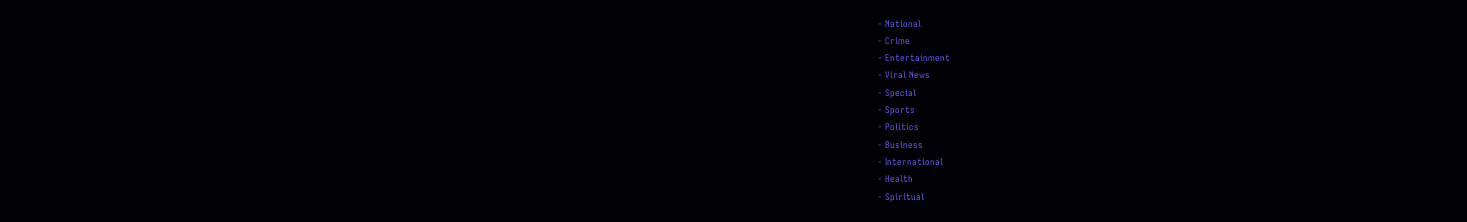- National
- Crime
- Entertainment
- Viral News
- Special
- Sports
- Politics
- Business
- International
- Health
- Spiritual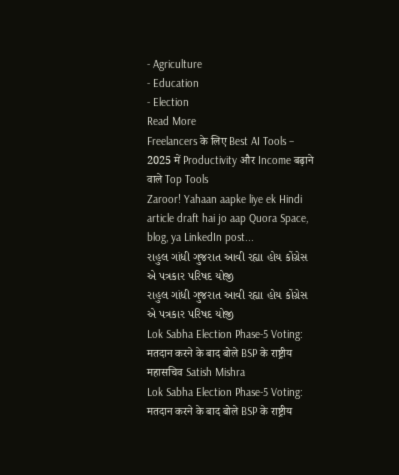- Agriculture
- Education
- Election
Read More
Freelancers के लिए Best AI Tools – 2025 में Productivity और Income बढ़ाने वाले Top Tools
Zaroor! Yahaan aapke liye ek Hindi article draft hai jo aap Quora Space, blog, ya LinkedIn post...
રાહુલ ગાંધી ગુજરાત આવી રહ્યા હોય કોંગ્રેસ એ પત્રકાર પરિષદ યોજી
રાહુલ ગાંધી ગુજરાત આવી રહ્યા હોય કોંગ્રેસ એ પત્રકાર પરિષદ યોજી
Lok Sabha Election Phase-5 Voting: मतदान करने के बाद बोले BSP के राष्ट्रीय महासचिव Satish Mishra
Lok Sabha Election Phase-5 Voting: मतदान करने के बाद बोले BSP के राष्ट्रीय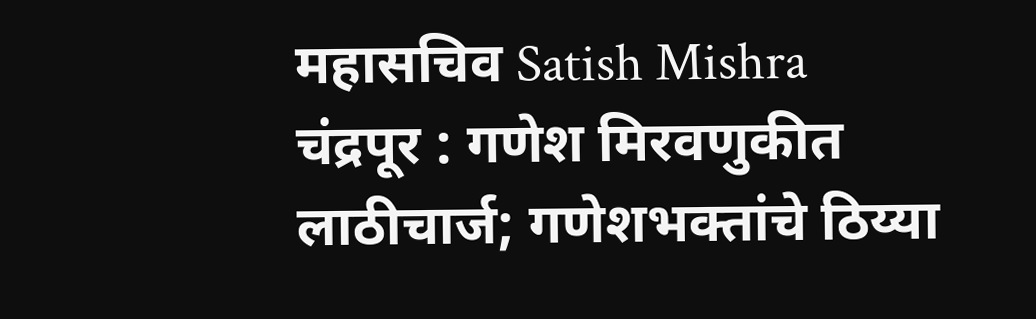महासचिव Satish Mishra
चंद्रपूर : गणेश मिरवणुकीत लाठीचार्ज; गणेशभक्तांचे ठिय्या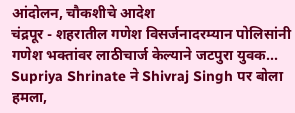आंदोलन, चौकशीचे आदेश
चंद्रपूर - शहरातील गणेश विसर्जनादरम्यान पोलिसांनी गणेश भक्तांवर लाठीचार्ज केल्याने जटपुरा युवक...
Supriya Shrinate ने Shivraj Singh पर बोला हमला,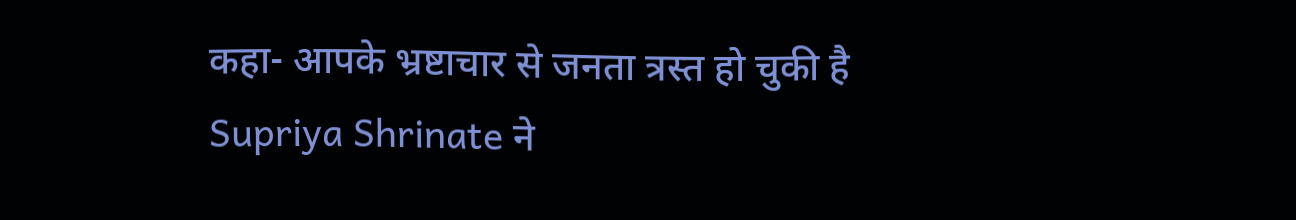कहा- आपके भ्रष्टाचार से जनता त्रस्त हो चुकी है
Supriya Shrinate ने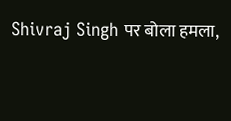Shivraj Singh पर बोला हमला,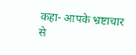कहा- आपके भ्रष्टाचार से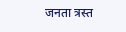जनता त्रस्त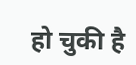हो चुकी है